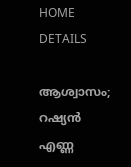HOME
DETAILS

ആശ്വാസം; റഷ്യന്‍ എണ്ണ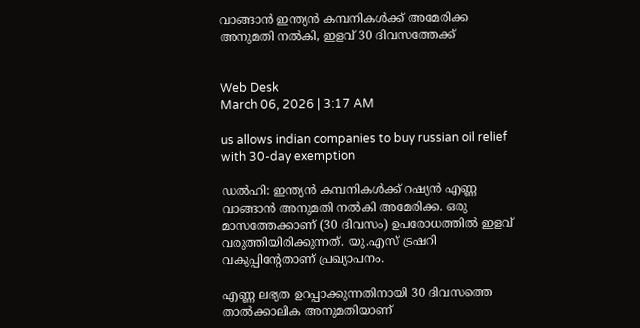വാങ്ങാന്‍ ഇന്ത്യന്‍ കമ്പനികള്‍ക്ക് അമേരിക്ക അനുമതി നല്‍കി, ഇളവ് 30 ദിവസത്തേക്ക്


Web Desk
March 06, 2026 | 3:17 AM

us allows indian companies to buy russian oil relief with 30-day exemption

ഡല്‍ഹി: ഇന്ത്യന്‍ കമ്പനികള്‍ക്ക് റഷ്യന്‍ എണ്ണ വാങ്ങാന്‍ അനുമതി നല്‍കി അമേരിക്ക. ഒരു മാസത്തേക്കാണ് (30 ദിവസം) ഉപരോധത്തില്‍ ഇളവ് വരുത്തിയിരിക്കുന്നത്. യു.എസ് ട്രഷറി വകുപ്പിന്റേതാണ് പ്രഖ്യാപനം.

എണ്ണ ലഭ്യത ഉറപ്പാക്കുന്നതിനായി 30 ദിവസത്തെ താല്‍ക്കാലിക അനുമതിയാണ്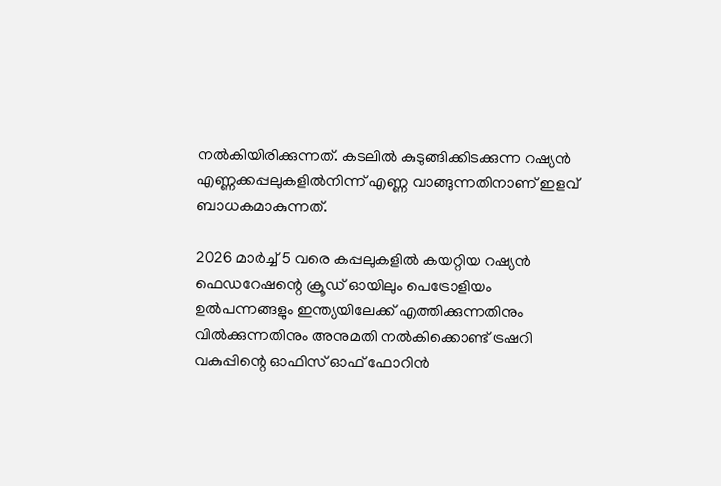നല്‍കിയിരിക്കുന്നത്. കടലില്‍ കുടുങ്ങിക്കിടക്കുന്ന റഷ്യന്‍ എണ്ണക്കപ്പലുകളില്‍നിന്ന് എണ്ണ വാങ്ങുന്നതിനാണ് ഇളവ് ബാധകമാകുന്നത്.

2026 മാര്‍ച്ച് 5 വരെ കപ്പലുകളില്‍ കയറ്റിയ റഷ്യന്‍ ഫെഡറേഷന്റെ ക്രൂഡ് ഓയിലും പെട്രോളിയം ഉല്‍പന്നങ്ങളും ഇന്ത്യയിലേക്ക് എത്തിക്കുന്നതിനും വില്‍ക്കുന്നതിനും അനുമതി നല്‍കിക്കൊണ്ട് ട്രഷറി വകുപ്പിന്റെ ഓഫിസ് ഓഫ് ഫോറിന്‍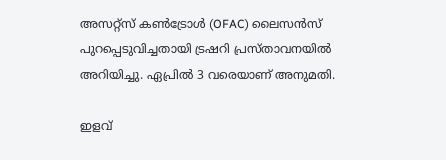അസറ്റ്‌സ് കണ്‍ട്രോള്‍ (OFAC) ലൈസന്‍സ് പുറപ്പെടുവിച്ചതായി ട്രഷറി പ്രസ്താവനയില്‍ അറിയിച്ചു. ഏപ്രില്‍ 3 വരെയാണ് അനുമതി.

ഇളവ്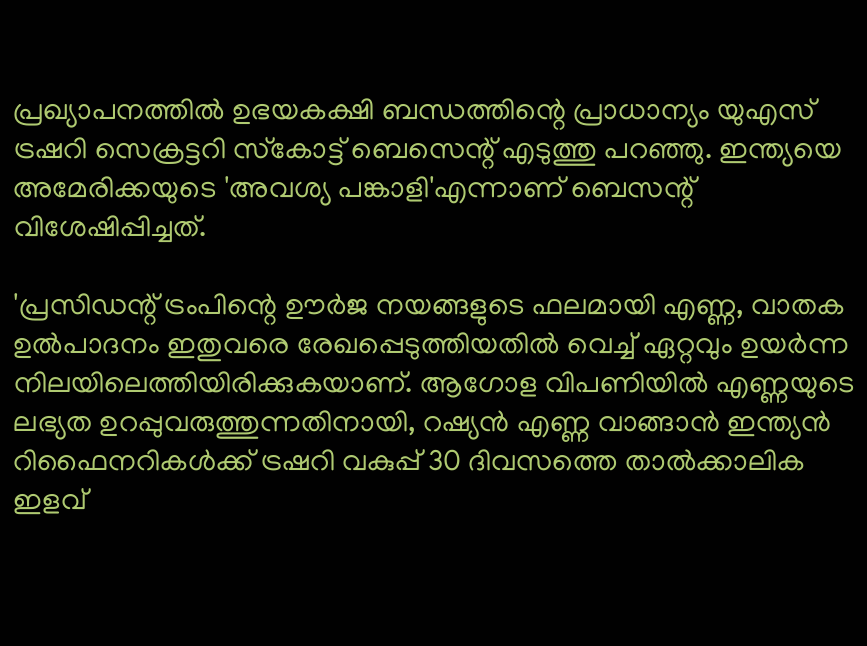പ്രഖ്യാപനത്തില്‍ ഉഭയകക്ഷി ബന്ധത്തിന്റെ പ്രാധാന്യം യുഎസ് ട്രഷറി സെക്രട്ടറി സ്‌കോട്ട് ബെസെന്റ് എടുത്തു പറഞ്ഞു. ഇന്ത്യയെ അമേരിക്കയുടെ 'അവശ്യ പങ്കാളി'എന്നാണ് ബെസന്റ് വിശേഷിപ്പിച്ചത്.

'പ്രസിഡന്റ് ട്രംപിന്റെ ഊര്‍ജ നയങ്ങളുടെ ഫലമായി എണ്ണ, വാതക ഉല്‍പാദനം ഇതുവരെ രേഖപ്പെടുത്തിയതില്‍ വെച്ച് ഏറ്റവും ഉയര്‍ന്ന നിലയിലെത്തിയിരിക്കുകയാണ്. ആഗോള വിപണിയില്‍ എണ്ണയുടെ ലഭ്യത ഉറപ്പുവരുത്തുന്നതിനായി, റഷ്യന്‍ എണ്ണ വാങ്ങാന്‍ ഇന്ത്യന്‍ റിഫൈനറികള്‍ക്ക് ട്രഷറി വകുപ്പ് 30 ദിവസത്തെ താല്‍ക്കാലിക ഇളവ്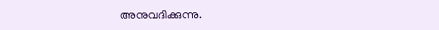അനുവദിക്കുന്നു.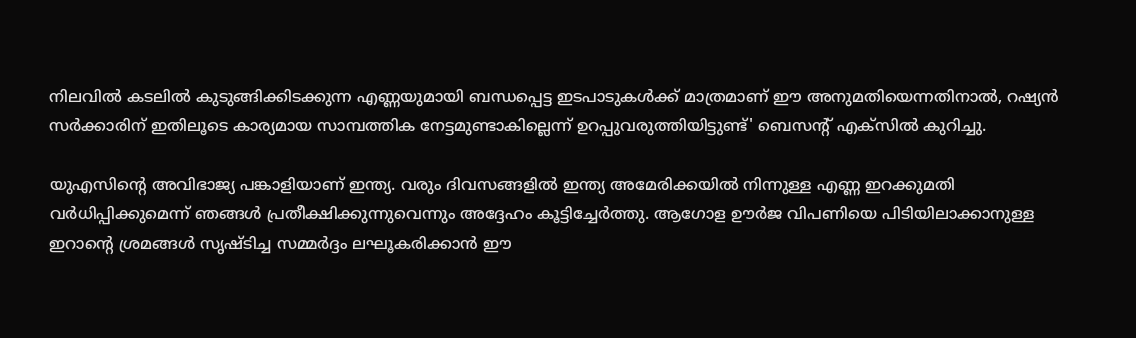നിലവില്‍ കടലില്‍ കുടുങ്ങിക്കിടക്കുന്ന എണ്ണയുമായി ബന്ധപ്പെട്ട ഇടപാടുകള്‍ക്ക് മാത്രമാണ് ഈ അനുമതിയെന്നതിനാല്‍, റഷ്യന്‍ സര്‍ക്കാരിന് ഇതിലൂടെ കാര്യമായ സാമ്പത്തിക നേട്ടമുണ്ടാകില്ലെന്ന് ഉറപ്പുവരുത്തിയിട്ടുണ്ട്' ബെസന്റ് എക്‌സില്‍ കുറിച്ചു.

യുഎസിന്റെ അവിഭാജ്യ പങ്കാളിയാണ് ഇന്ത്യ. വരും ദിവസങ്ങളില്‍ ഇന്ത്യ അമേരിക്കയില്‍ നിന്നുള്ള എണ്ണ ഇറക്കുമതി വര്‍ധിപ്പിക്കുമെന്ന് ഞങ്ങള്‍ പ്രതീക്ഷിക്കുന്നുവെന്നും അദ്ദേഹം കൂട്ടിച്ചേര്‍ത്തു. ആഗോള ഊര്‍ജ വിപണിയെ പിടിയിലാക്കാനുള്ള ഇറാന്റെ ശ്രമങ്ങള്‍ സൃഷ്ടിച്ച സമ്മര്‍ദ്ദം ലഘൂകരിക്കാന്‍ ഈ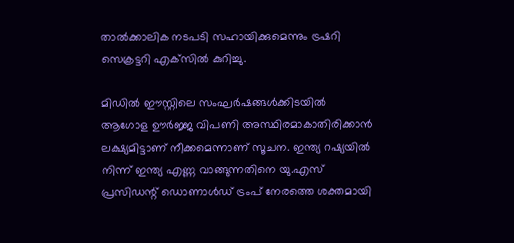താല്‍ക്കാലിക നടപടി സഹായിക്കുമെന്നും ട്രഷറി സെക്രട്ടറി എക്‌സില്‍ കുറിച്ചു.

മിഡില്‍ ഈസ്റ്റിലെ സംഘര്‍ഷങ്ങള്‍ക്കിടയില്‍ ആഗോള ഊര്‍ജ്ജ വിപണി അസ്ഥിരമാകാതിരിക്കാന്‍ ലക്ഷ്യമിട്ടാണ് നീക്കമെന്നാണ് സൂചന. ഇന്ത്യ റഷ്യയില്‍ നിന്ന് ഇന്ത്യ എണ്ണ വാങ്ങുന്നതിനെ യു.എസ് പ്രസിഡന്റ് ഡൊണാള്‍ഡ് ട്രംപ് നേരത്തെ ശക്തമായി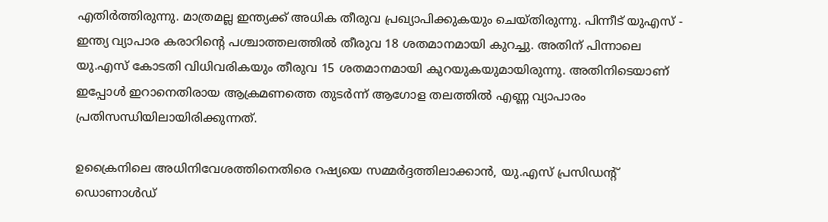എതിര്‍ത്തിരുന്നു. മാത്രമല്ല ഇന്ത്യക്ക് അധിക തീരുവ പ്രഖ്യാപിക്കുകയും ചെയ്തിരുന്നു. പിന്നീട് യുഎസ് - ഇന്ത്യ വ്യാപാര കരാറിന്റെ പശ്ചാത്തലത്തില്‍ തീരുവ 18 ശതമാനമായി കുറച്ചു. അതിന് പിന്നാലെ യു.എസ് കോടതി വിധിവരികയും തീരുവ 15 ശതമാനമായി കുറയുകയുമായിരുന്നു. അതിനിടെയാണ് ഇപ്പോള്‍ ഇറാനെതിരായ ആക്രമണത്തെ തുടര്‍ന്ന് ആഗോള തലത്തില്‍ എണ്ണ വ്യാപാരം പ്രതിസന്ധിയിലായിരിക്കുന്നത്.

ഉക്രൈനിലെ അധിനിവേശത്തിനെതിരെ റഷ്യയെ സമ്മര്‍ദ്ദത്തിലാക്കാന്‍, യു.എസ് പ്രസിഡന്റ് ഡൊണാള്‍ഡ്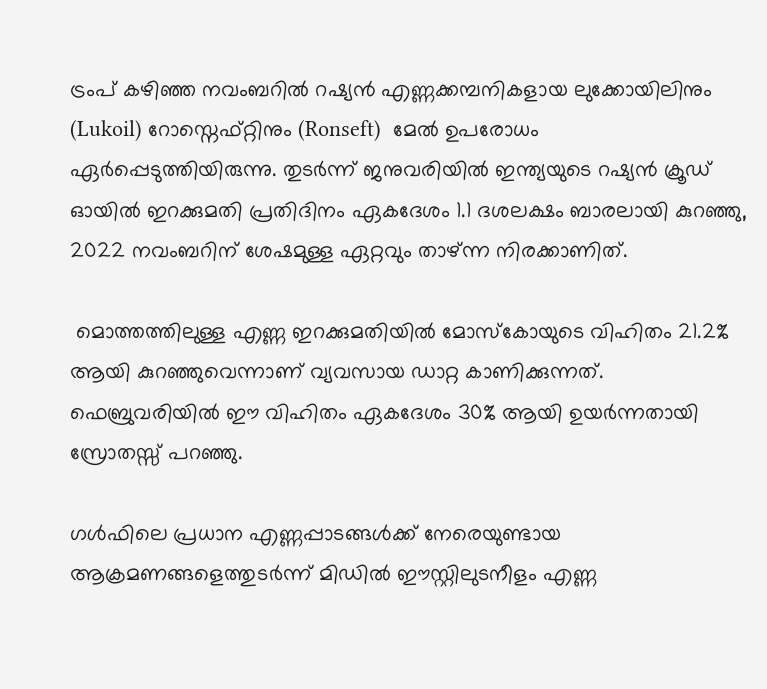ട്രംപ് കഴിഞ്ഞ നവംബറില്‍ റഷ്യന്‍ എണ്ണക്കമ്പനികളായ ലുക്കോയിലിനും (Lukoil) റോസ്നെഫ്റ്റിനും (Ronseft)  മേല്‍ ഉപരോധം ഏര്‍പ്പെടുത്തിയിരുന്നു. തുടര്‍ന്ന് ജനുവരിയില്‍ ഇന്ത്യയുടെ റഷ്യന്‍ ക്രൂഡ് ഓയില്‍ ഇറക്കുമതി പ്രതിദിനം ഏകദേശം 1.1 ദശലക്ഷം ബാരലായി കുറഞ്ഞു, 2022 നവംബറിന് ശേഷമുള്ള ഏറ്റവും താഴ്ന്ന നിരക്കാണിത്.

 മൊത്തത്തിലുള്ള എണ്ണ ഇറക്കുമതിയില്‍ മോസ്‌കോയുടെ വിഹിതം 21.2% ആയി കുറഞ്ഞുവെന്നാണ് വ്യവസായ ഡാറ്റ കാണിക്കുന്നത്. ഫെബ്രുവരിയില്‍ ഈ വിഹിതം ഏകദേശം 30% ആയി ഉയര്‍ന്നതായി സ്രോതസ്സ് പറഞ്ഞു.

ഗള്‍ഫിലെ പ്രധാന എണ്ണപ്പാടങ്ങള്‍ക്ക് നേരെയുണ്ടായ ആക്രമണങ്ങളെത്തുടര്‍ന്ന് മിഡില്‍ ഈസ്റ്റിലുടനീളം എണ്ണ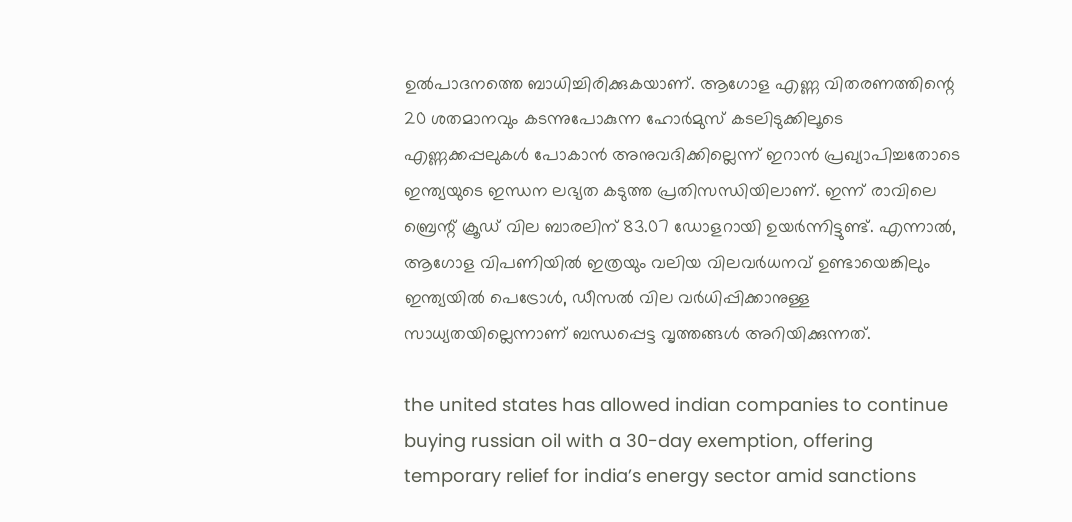ഉല്‍പാദനത്തെ ബാധിച്ചിരിക്കുകയാണ്. ആഗോള എണ്ണ വിതരണത്തിന്റെ 20 ശതമാനവും കടന്നുപോകുന്ന ഹോര്‍മുസ് കടലിടുക്കിലൂടെ എണ്ണക്കപ്പലുകള്‍ പോകാന്‍ അനുവദിക്കില്ലെന്ന് ഇറാന്‍ പ്രഖ്യാപിച്ചതോടെ ഇന്ത്യയുടെ ഇന്ധന ലഭ്യത കടുത്ത പ്രതിസന്ധിയിലാണ്. ഇന്ന് രാവിലെ ബ്രെന്റ് ക്രൂഡ് വില ബാരലിന് 83.07 ഡോളറായി ഉയര്‍ന്നിട്ടുണ്ട്. എന്നാല്‍, ആഗോള വിപണിയില്‍ ഇത്രയും വലിയ വിലവര്‍ധനവ് ഉണ്ടായെങ്കിലും ഇന്ത്യയില്‍ പെട്രോള്‍, ഡീസല്‍ വില വര്‍ധിപ്പിക്കാനുള്ള സാധ്യതയില്ലെന്നാണ് ബന്ധപ്പെട്ട വൃത്തങ്ങള്‍ അറിയിക്കുന്നത്.

the united states has allowed indian companies to continue buying russian oil with a 30-day exemption, offering temporary relief for india’s energy sector amid sanctions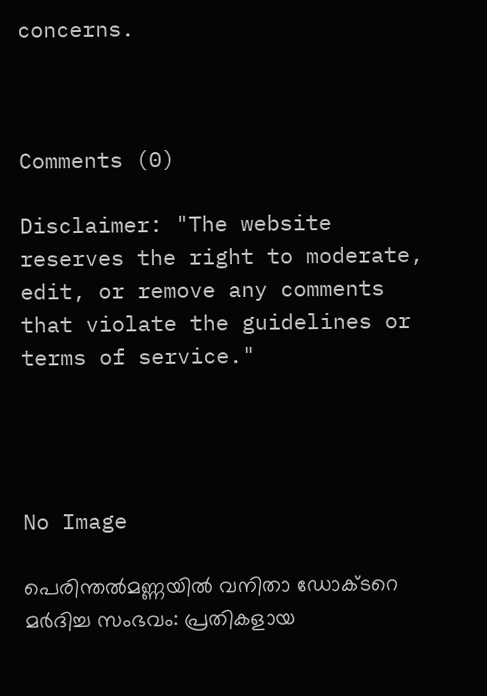concerns.



Comments (0)

Disclaimer: "The website reserves the right to moderate, edit, or remove any comments that violate the guidelines or terms of service."




No Image

പെരിന്തൽമണ്ണയിൽ വനിതാ ഡോക്ടറെ മർദിച്ച സംഭവം: പ്രതികളായ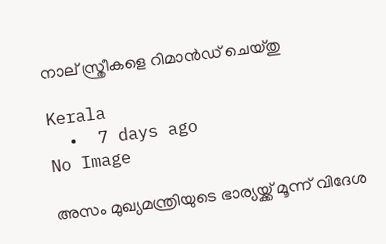നാല് സ്ത്രീകളെ റിമാൻഡ് ചെയ്തു

Kerala
  •  7 days ago
No Image

അസം മുഖ്യമന്ത്രിയുടെ ഭാര്യയ്ക്ക് മൂന്ന് വിദേശ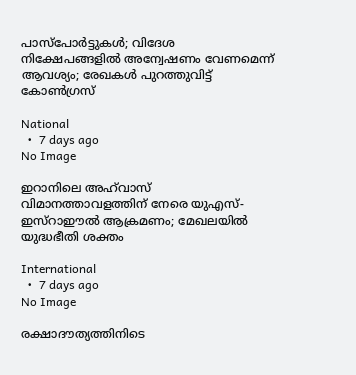പാസ്‌പോർട്ടുകൾ; വിദേശ നിക്ഷേപങ്ങളിൽ അന്വേഷണം വേണമെന്ന് ആവശ്യം; രേഖകൾ പുറത്തുവിട്ട് കോൺഗ്രസ്

National
  •  7 days ago
No Image

ഇറാനിലെ അഹ്‌വാസ് വിമാനത്താവളത്തിന് നേരെ യുഎസ്-ഇസ്റാഈൽ ആക്രമണം; മേഖലയിൽ യുദ്ധഭീതി ശക്തം

International
  •  7 days ago
No Image

രക്ഷാദൗത്യത്തിനിടെ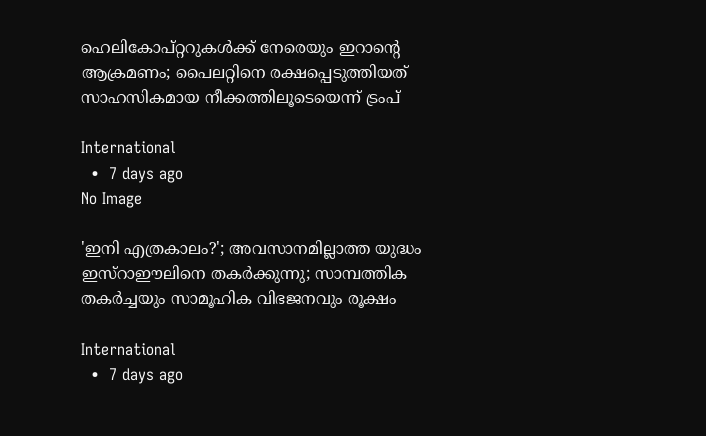ഹെലികോപ്റ്ററുകൾക്ക് നേരെയും ഇറാന്റെ ആക്രമണം; പൈലറ്റിനെ രക്ഷപ്പെടുത്തിയത് സാഹസികമായ നീക്കത്തിലൂടെയെന്ന് ട്രംപ്

International
  •  7 days ago
No Image

'ഇനി എത്രകാലം?'; അവസാനമില്ലാത്ത യുദ്ധം ഇസ്റാഈലിനെ തകർക്കുന്നു; സാമ്പത്തിക തകർച്ചയും സാമൂഹിക വിഭജനവും രൂക്ഷം

International
  •  7 days ago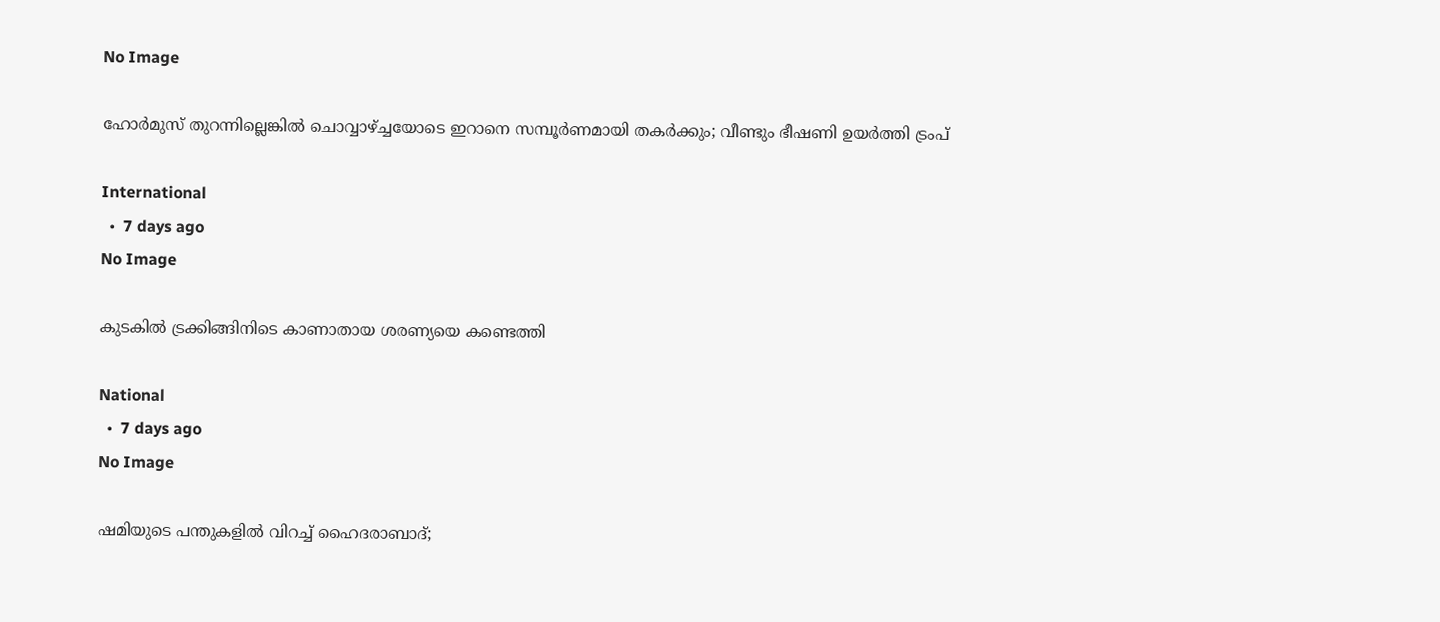No Image

ഹോര്‍മുസ് തുറന്നില്ലെങ്കില്‍ ചൊവ്വാഴ്ച്ചയോടെ ഇറാനെ സമ്പൂര്‍ണമായി തകര്‍ക്കും; വീണ്ടും ഭീഷണി ഉയര്‍ത്തി ട്രംപ്

International
  •  7 days ago
No Image

കുടകിൽ ട്രക്കിങ്ങിനിടെ കാണാതായ ശരണ്യയെ കണ്ടെത്തി

National
  •  7 days ago
No Image

ഷമിയുടെ പന്തുകളിൽ വിറച്ച് ഹൈദരാബാദ്;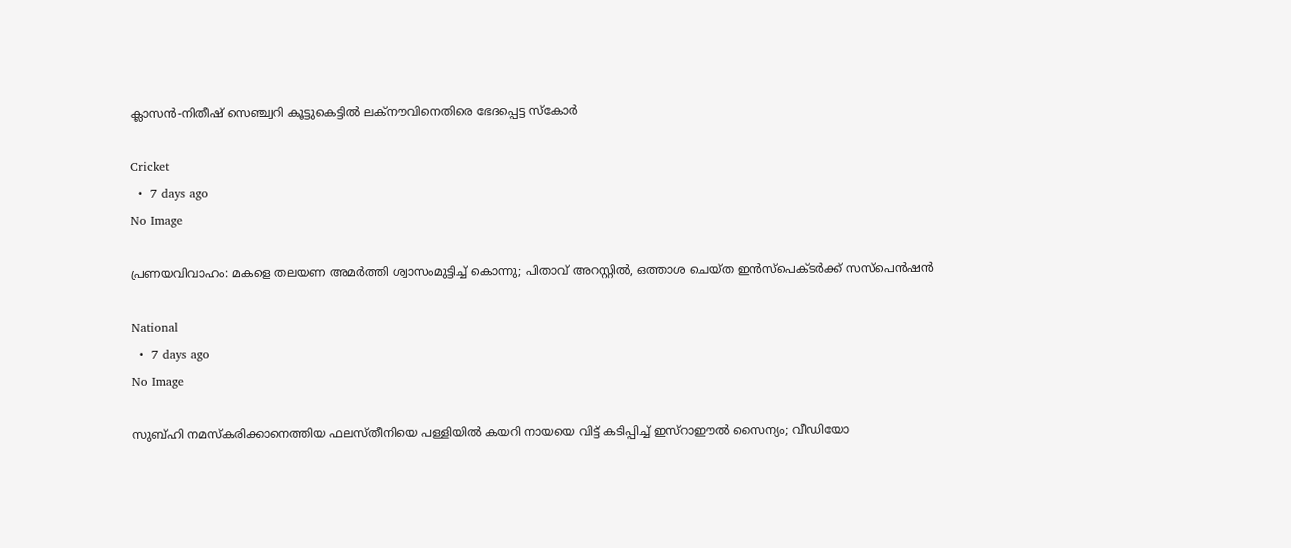ക്ലാസൻ-നിതീഷ് സെഞ്ച്വറി കൂട്ടുകെട്ടിൽ ലക്നൗവിനെതിരെ ഭേദപ്പെട്ട സ്കോർ

Cricket
  •  7 days ago
No Image

പ്രണയവിവാഹം: മകളെ തലയണ അമർത്തി ശ്വാസംമുട്ടിച്ച് കൊന്നു; പിതാവ് അറസ്റ്റിൽ, ഒത്താശ ചെയ്ത ഇൻസ്പെക്ടർക്ക് സസ്പെൻഷൻ

National
  •  7 days ago
No Image

സുബ്ഹി നമസ്‌കരിക്കാനെത്തിയ ഫലസ്തീനിയെ പള്ളിയില്‍ കയറി നായയെ വിട്ട് കടിപ്പിച്ച് ഇസ്‌റാഈല്‍ സൈന്യം; വീഡിയോ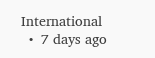International
  •  7 days ago